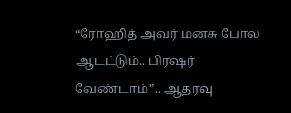“ரோஹித் அவர் மனசு போல ஆடட்டும்.. பிரஷர் வேண்டாம்”.. ஆதரவு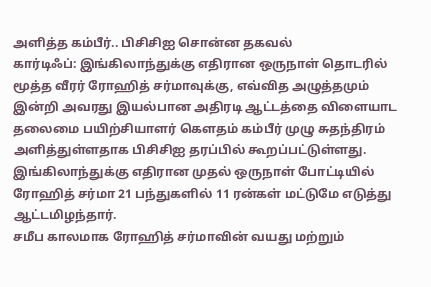அளித்த கம்பீர்.. பிசிசிஐ சொன்ன தகவல்
கார்டிஃப்: இங்கிலாந்துக்கு எதிரான ஒருநாள் தொடரில் மூத்த வீரர் ரோஹித் சர்மாவுக்கு, எவ்வித அழுத்தமும் இன்றி அவரது இயல்பான அதிரடி ஆட்டத்தை விளையாட தலைமை பயிற்சியாளர் கௌதம் கம்பீர் முழு சுதந்திரம் அளித்துள்ளதாக பிசிசிஐ தரப்பில் கூறப்பட்டுள்ளது. இங்கிலாந்துக்கு எதிரான முதல் ஒருநாள் போட்டியில் ரோஹித் சர்மா 21 பந்துகளில் 11 ரன்கள் மட்டுமே எடுத்து ஆட்டமிழந்தார்.
சமீப காலமாக ரோஹித் சர்மாவின் வயது மற்றும்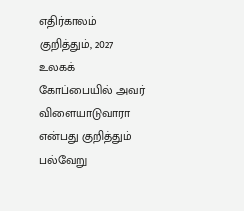எதிர்காலம் குறித்தும், 2027 உலகக் கோப்பையில் அவர் விளையாடுவாரா என்பது குறித்தும் பல்வேறு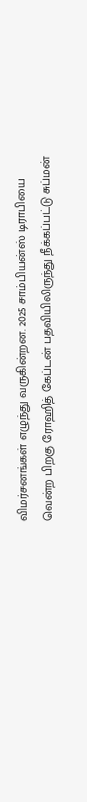விமர்சனங்கள் எழுந்து வருகின்றன. 2025 சாம்பியன்ஸ் டிராபியை வென்ற பிறகு ரோஹித் கேப்டன் பதவியிலிருந்து நீக்கப்பட்டு சுப்மன்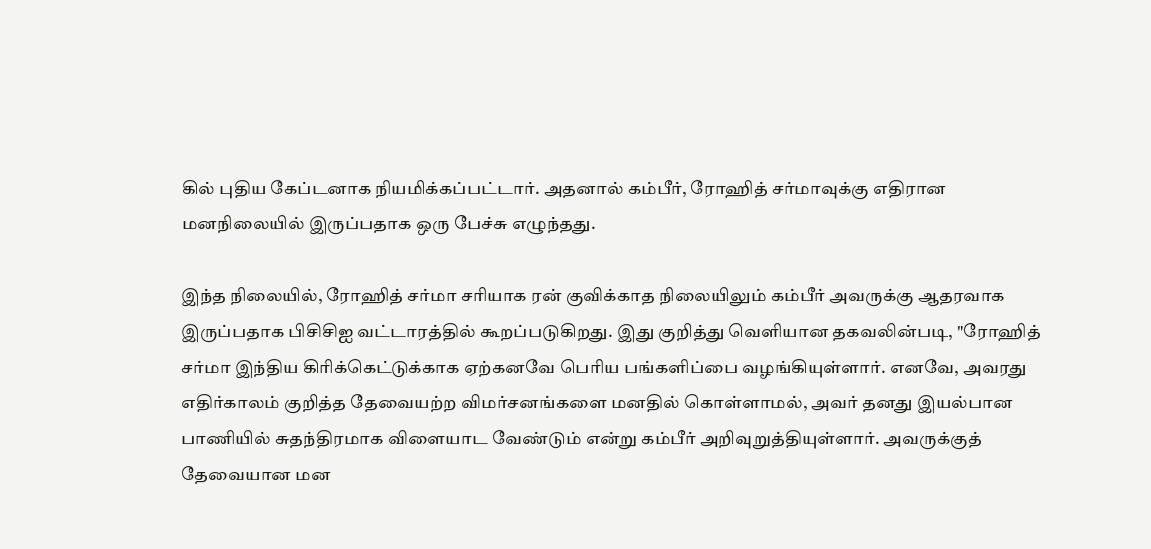கில் புதிய கேப்டனாக நியமிக்கப்பட்டார். அதனால் கம்பீர், ரோஹித் சர்மாவுக்கு எதிரான மனநிலையில் இருப்பதாக ஒரு பேச்சு எழுந்தது.

இந்த நிலையில், ரோஹித் சர்மா சரியாக ரன் குவிக்காத நிலையிலும் கம்பீர் அவருக்கு ஆதரவாக இருப்பதாக பிசிசிஐ வட்டாரத்தில் கூறப்படுகிறது. இது குறித்து வெளியான தகவலின்படி, "ரோஹித் சர்மா இந்திய கிரிக்கெட்டுக்காக ஏற்கனவே பெரிய பங்களிப்பை வழங்கியுள்ளார். எனவே, அவரது எதிர்காலம் குறித்த தேவையற்ற விமர்சனங்களை மனதில் கொள்ளாமல், அவர் தனது இயல்பான பாணியில் சுதந்திரமாக விளையாட வேண்டும் என்று கம்பீர் அறிவுறுத்தியுள்ளார். அவருக்குத் தேவையான மன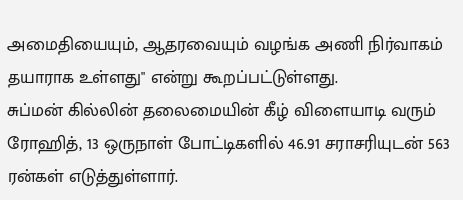அமைதியையும், ஆதரவையும் வழங்க அணி நிர்வாகம் தயாராக உள்ளது" என்று கூறப்பட்டுள்ளது.
சுப்மன் கில்லின் தலைமையின் கீழ் விளையாடி வரும் ரோஹித், 13 ஒருநாள் போட்டிகளில் 46.91 சராசரியுடன் 563 ரன்கள் எடுத்துள்ளார்.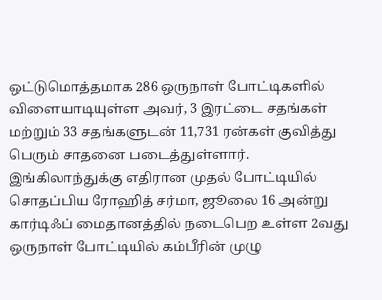ஒட்டுமொத்தமாக 286 ஒருநாள் போட்டிகளில் விளையாடியுள்ள அவர், 3 இரட்டை சதங்கள் மற்றும் 33 சதங்களுடன் 11,731 ரன்கள் குவித்து பெரும் சாதனை படைத்துள்ளார்.
இங்கிலாந்துக்கு எதிரான முதல் போட்டியில் சொதப்பிய ரோஹித் சர்மா, ஜூலை 16 அன்று கார்டிஃப் மைதானத்தில் நடைபெற உள்ள 2வது ஒருநாள் போட்டியில் கம்பீரின் முழு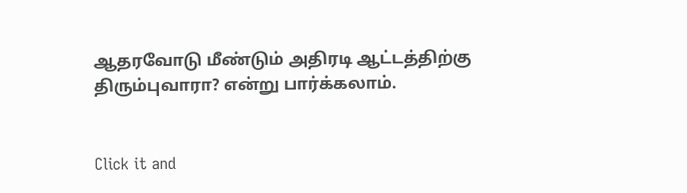ஆதரவோடு மீண்டும் அதிரடி ஆட்டத்திற்கு திரும்புவாரா? என்று பார்க்கலாம்.


Click it and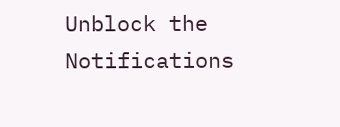Unblock the Notifications